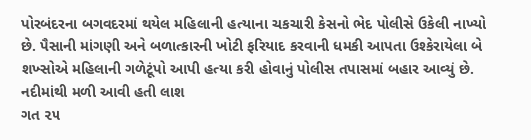પોરબંદરના બગવદરમાં થયેલ મહિલાની હત્યાના ચકચારી કેસનો ભેદ પોલીસે ઉકેલી નાખ્યો છે. પૈસાની માંગણી અને બળાત્કારની ખોટી ફરિયાદ કરવાની ધમકી આપતા ઉશ્કેરાયેલા બે શખ્સોએ મહિલાની ગળેટૂંપો આપી હત્યા કરી હોવાનું પોલીસ તપાસમાં બહાર આવ્યું છે.
નદીમાંથી મળી આવી હતી લાશ
ગત ૨૫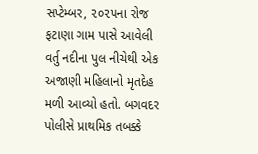સપ્ટેમ્બર, ૨૦૨૫ના રોજ ફટાણા ગામ પાસે આવેલી વર્તુ નદીના પુલ નીચેથી એક અજાણી મહિલાનો મૃતદેહ મળી આવ્યો હતો. બગવદર પોલીસે પ્રાથમિક તબક્કે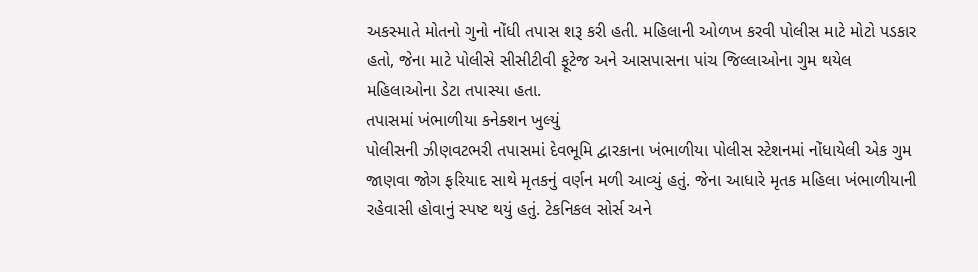અકસ્માતે મોતનો ગુનો નોંધી તપાસ શરૂ કરી હતી. મહિલાની ઓળખ કરવી પોલીસ માટે મોટો પડકાર હતો, જેના માટે પોલીસે સીસીટીવી ફૂટેજ અને આસપાસના પાંચ જિલ્લાઓના ગુમ થયેલ મહિલાઓના ડેટા તપાસ્યા હતા.
તપાસમાં ખંભાળીયા કનેક્શન ખુલ્યું
પોલીસની ઝીણવટભરી તપાસમાં દેવભૂમિ દ્વારકાના ખંભાળીયા પોલીસ સ્ટેશનમાં નોંધાયેલી એક ગુમ જાણવા જોગ ફરિયાદ સાથે મૃતકનું વર્ણન મળી આવ્યું હતું. જેના આધારે મૃતક મહિલા ખંભાળીયાની રહેવાસી હોવાનું સ્પષ્ટ થયું હતું. ટેકનિકલ સોર્સ અને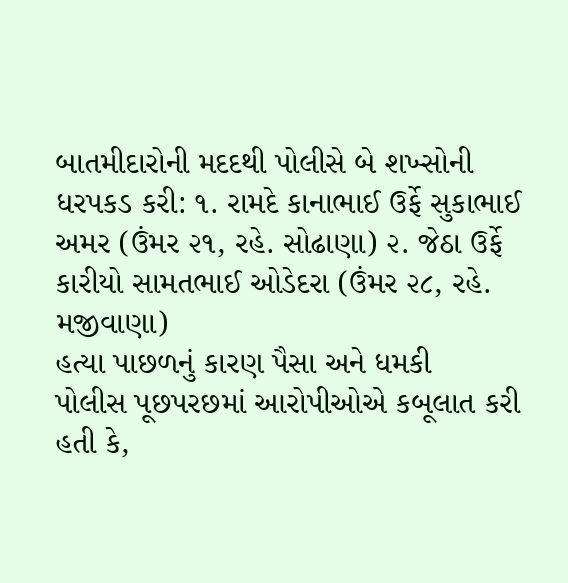બાતમીદારોની મદદથી પોલીસે બે શખ્સોની ધરપકડ કરી: ૧. રામદે કાનાભાઈ ઉર્ફે સુકાભાઈ અમર (ઉંમર ૨૧, રહે. સોઢાણા) ૨. જેઠા ઉર્ફે કારીયો સામતભાઈ ઓડેદરા (ઉંમર ૨૮, રહે. મજીવાણા)
હત્યા પાછળનું કારણ પૈસા અને ધમકી
પોલીસ પૂછપરછમાં આરોપીઓએ કબૂલાત કરી હતી કે,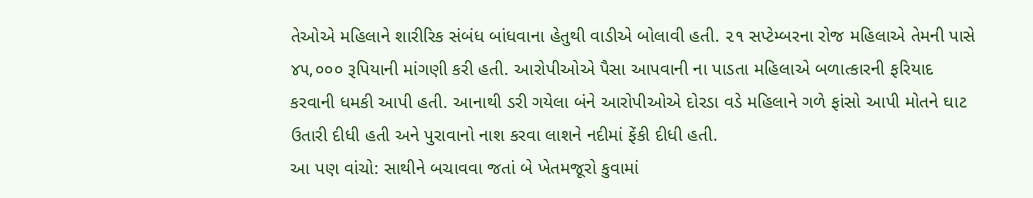તેઓએ મહિલાને શારીરિક સંબંધ બાંધવાના હેતુથી વાડીએ બોલાવી હતી. ૨૧ સપ્ટેમ્બરના રોજ મહિલાએ તેમની પાસે ૪૫,૦૦૦ રૂપિયાની માંગણી કરી હતી. આરોપીઓએ પૈસા આપવાની ના પાડતા મહિલાએ બળાત્કારની ફરિયાદ કરવાની ધમકી આપી હતી. આનાથી ડરી ગયેલા બંને આરોપીઓએ દોરડા વડે મહિલાને ગળે ફાંસો આપી મોતને ઘાટ ઉતારી દીધી હતી અને પુરાવાનો નાશ કરવા લાશને નદીમાં ફેંકી દીધી હતી.
આ પણ વાંચો: સાથીને બચાવવા જતાં બે ખેતમજૂરો કુવામાં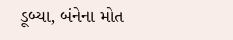ડૂબ્યા, બંનેના મોત